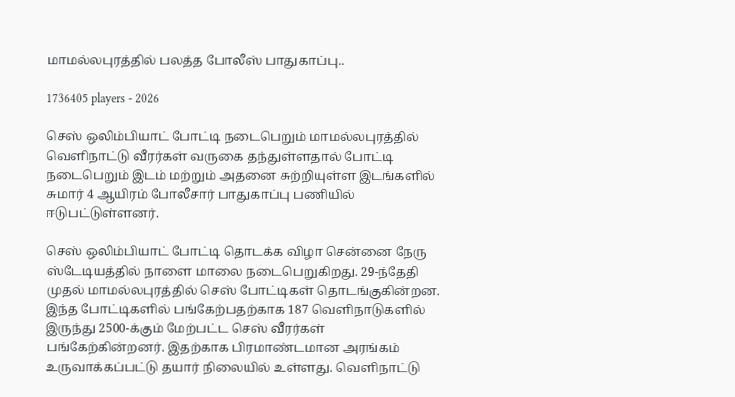மாமல்லபுரத்தில் பலத்த போலீஸ் பாதுகாப்பு..

1736405 players - 2026

செஸ் ஒலிம்பியாட் போட்டி நடைபெறும் மாமல்லபுரத்தில் வெளிநாட்டு வீரர்கள் வருகை தந்துள்ளதால் போட்டி நடைபெறும் இடம் மற்றும் அதனை சுற்றியுள்ள இடங்களில் சுமார் 4 ஆயிரம் போலீசார் பாதுகாப்பு பணியில் ஈடுபட்டுள்ளனர்.

செஸ் ஒலிம்பியாட் போட்டி தொடக்க விழா சென்னை நேரு ஸ்டேடியத்தில் நாளை மாலை நடைபெறுகிறது. 29-ந்தேதி முதல் மாமல்லபுரத்தில் செஸ் போட்டிகள் தொடங்குகின்றன. இந்த போட்டிகளில் பங்கேற்பதற்காக 187 வெளிநாடுகளில் இருந்து 2500-க்கும் மேற்பட்ட செஸ் வீரர்கள் பங்கேற்கின்றனர். இதற்காக பிரமாண்டமான அரங்கம் உருவாக்கப்பட்டு தயார் நிலையில் உள்ளது. வெளிநாட்டு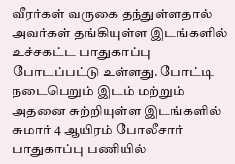வீரர்கள் வருகை தந்துள்ளதால் அவர்கள் தங்கியுள்ள இடங்களில் உச்சகட்ட பாதுகாப்பு போடப்பட்டு உள்ளது. போட்டி நடைபெறும் இடம் மற்றும் அதனை சுற்றியுள்ள இடங்களில் சுமார் 4 ஆயிரம் போலீசார் பாதுகாப்பு பணியில்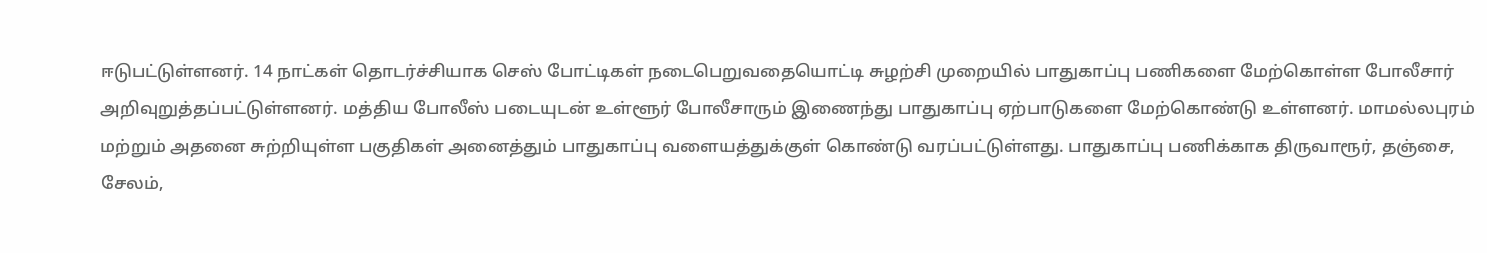ஈடுபட்டுள்ளனர். 14 நாட்கள் தொடர்ச்சியாக செஸ் போட்டிகள் நடைபெறுவதையொட்டி சுழற்சி முறையில் பாதுகாப்பு பணிகளை மேற்கொள்ள போலீசார் அறிவுறுத்தப்பட்டுள்ளனர். மத்திய போலீஸ் படையுடன் உள்ளூர் போலீசாரும் இணைந்து பாதுகாப்பு ஏற்பாடுகளை மேற்கொண்டு உள்ளனர். மாமல்லபுரம் மற்றும் அதனை சுற்றியுள்ள பகுதிகள் அனைத்தும் பாதுகாப்பு வளையத்துக்குள் கொண்டு வரப்பட்டுள்ளது. பாதுகாப்பு பணிக்காக திருவாரூர், தஞ்சை, சேலம்,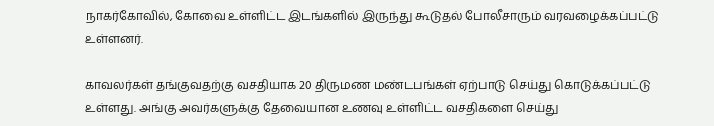நாகர்கோவில், கோவை உள்ளிட்ட இடங்களில் இருந்து கூடுதல் போலீசாரும் வரவழைக்கப்பட்டு உள்ளனர்.

காவலர்கள் தங்குவதற்கு வசதியாக 20 திருமண மண்டபங்கள் ஏற்பாடு செய்து கொடுக்கப்பட்டு உள்ளது. அங்கு அவர்களுக்கு தேவையான உணவு உள்ளிட்ட வசதிகளை செய்து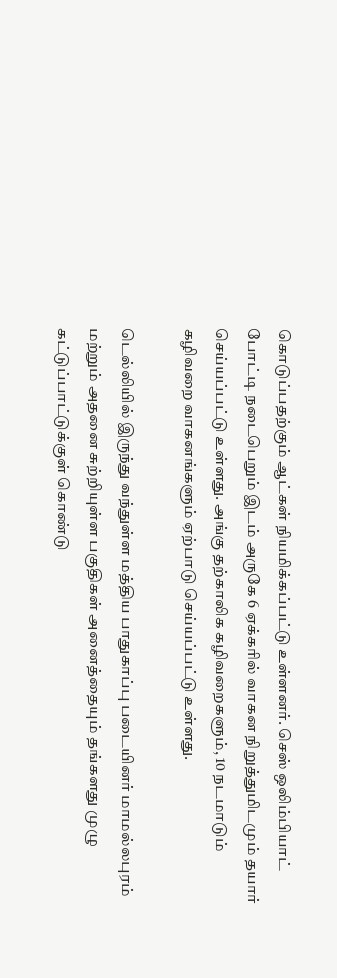கொடுப்பதற்கும் ஆட்கள் நியமிக்கப்பட்டு உள்ளனர். செஸ் ஒலிம்பியாட் போட்டி நடைபெறும் இடம் அருகே 6 ஏக்கரில் வாகன நிறுத்துமிடமும் தயார் செய்யப்பட்டு உள்ளது. அங்கு தற்காலிக கழிவறைகளும், 10 நடமாடும் கழிவறை வாகனங்களும் ஏற்பாடு செய்யப்பட்டு உள்ளது.

டெல்லியில் இருந்து வந்துள்ள மத்திய பாதுகாப்பு படையினர் மாமல்லபுரம் மற்றும் அதனை சுற்றியுள்ள பகுதிகள் அனைத்தையும் தங்களது முழு கட்டுப்பாட்டுக்குள் கொண்டு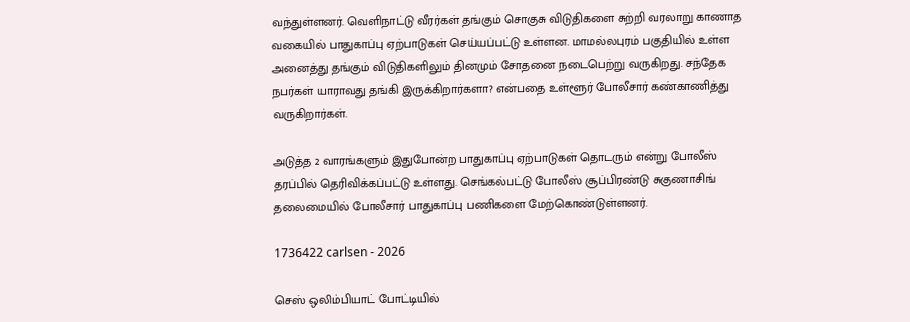வந்துள்ளனர். வெளிநாட்டு வீரர்கள் தங்கும் சொகுசு விடுதிகளை சுற்றி வரலாறு காணாத வகையில் பாதுகாப்பு ஏற்பாடுகள் செய்யப்பட்டு உள்ளன. மாமல்லபுரம் பகுதியில் உள்ள அனைத்து தங்கும் விடுதிகளிலும் தினமும் சோதனை நடைபெற்று வருகிறது. சந்தேக நபர்கள் யாராவது தங்கி இருக்கிறார்களா? என்பதை உள்ளூர் போலீசார் கண்காணித்து வருகிறார்கள்.

அடுத்த 2 வாரங்களும் இதுபோன்ற பாதுகாப்பு ஏற்பாடுகள் தொடரும் என்று போலீஸ் தரப்பில் தெரிவிக்கப்பட்டு உள்ளது. செங்கல்பட்டு போலீஸ் சூப்பிரண்டு சுகுணாசிங் தலைமையில் போலீசார் பாதுகாப்பு பணிகளை மேற்கொண்டுள்ளனர்.

1736422 carlsen - 2026

செஸ் ஒலிம்பியாட் போட்டியில்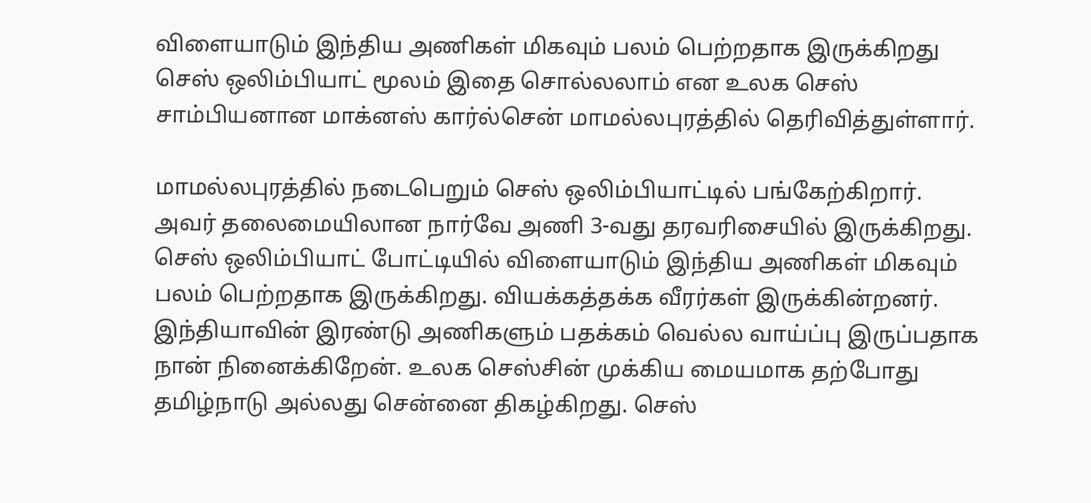விளையாடும் இந்திய அணிகள் மிகவும் பலம் பெற்றதாக இருக்கிறது செஸ் ஒலிம்பியாட் மூலம் இதை சொல்லலாம் என உலக செஸ் சாம்பியனான மாக்னஸ் கார்ல்சென் மாமல்லபுரத்தில் தெரிவித்துள்ளார்.

மாமல்லபுரத்தில் நடைபெறும் செஸ் ஒலிம்பியாட்டில் பங்கேற்கிறார். அவர் தலைமையிலான நார்வே அணி 3-வது தரவரிசையில் இருக்கிறது. செஸ் ஒலிம்பியாட் போட்டியில் விளையாடும் இந்திய அணிகள் மிகவும் பலம் பெற்றதாக இருக்கிறது. வியக்கத்தக்க வீரர்கள் இருக்கின்றனர். இந்தியாவின் இரண்டு அணிகளும் பதக்கம் வெல்ல வாய்ப்பு இருப்பதாக நான் நினைக்கிறேன். உலக செஸ்சின் முக்கிய மையமாக தற்போது தமிழ்நாடு அல்லது சென்னை திகழ்கிறது. செஸ்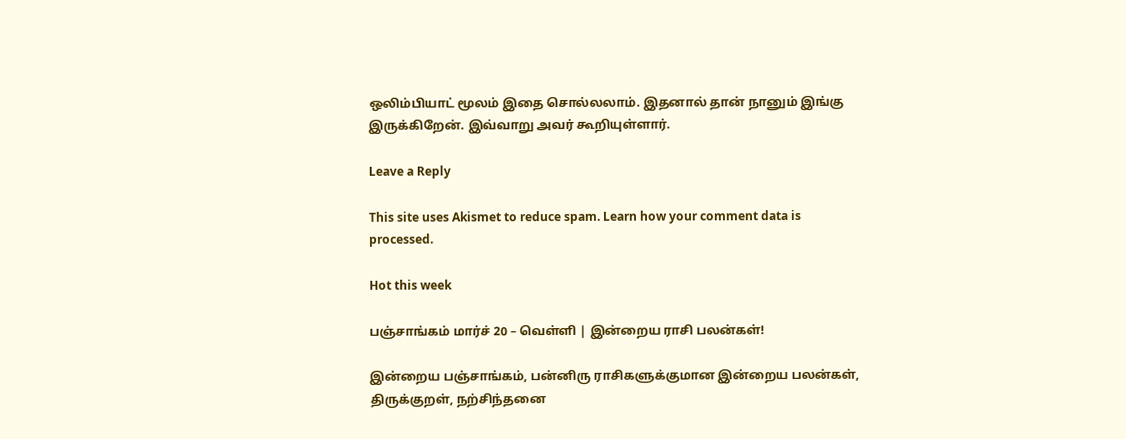ஒலிம்பியாட் மூலம் இதை சொல்லலாம். இதனால் தான் நானும் இங்கு இருக்கிறேன். இவ்வாறு அவர் கூறியுள்ளார்.

Leave a Reply

This site uses Akismet to reduce spam. Learn how your comment data is processed.

Hot this week

பஞ்சாங்கம் மார்ச் 20 – வெள்ளி | இன்றைய ராசி பலன்கள்!

இன்றைய பஞ்சாங்கம், பன்னிரு ராசிகளுக்குமான இன்றைய பலன்கள், திருக்குறள், நற்சிந்தனை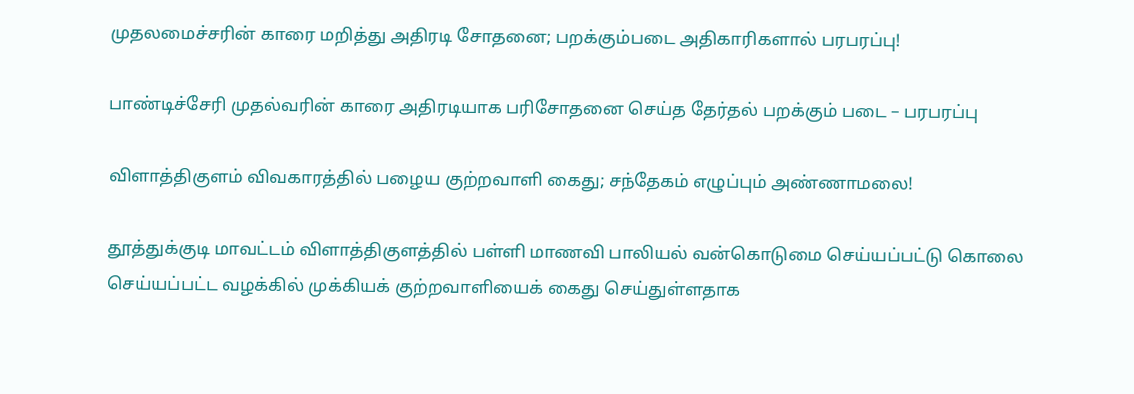முதலமைச்சரின் காரை மறித்து அதிரடி சோதனை; பறக்கும்படை அதிகாரிகளால் பரபரப்பு!

பாண்டிச்சேரி முதல்வரின் காரை அதிரடியாக பரிசோதனை செய்த தேர்தல் பறக்கும் படை – பரபரப்பு

விளாத்திகுளம் விவகாரத்தில் பழைய குற்றவாளி கைது; சந்தேகம் எழுப்பும் அண்ணாமலை!

தூத்துக்குடி மாவட்டம் விளாத்திகுளத்தில் பள்ளி மாணவி பாலியல் வன்கொடுமை செய்யப்பட்டு கொலை செய்யப்பட்ட வழக்கில் முக்கியக் குற்றவாளியைக் கைது செய்துள்ளதாக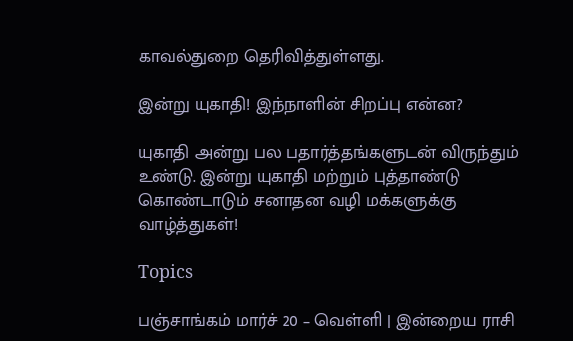காவல்துறை தெரிவித்துள்ளது.

இன்று யுகாதி! இந்நாளின் சிறப்பு என்ன?

யுகாதி அன்று பல பதார்த்தங்களுடன் விருந்தும் உண்டு. இன்று யுகாதி மற்றும் புத்தாண்டு கொண்டாடும் சனாதன வழி மக்களுக்கு வாழ்த்துகள்!

Topics

பஞ்சாங்கம் மார்ச் 20 – வெள்ளி | இன்றைய ராசி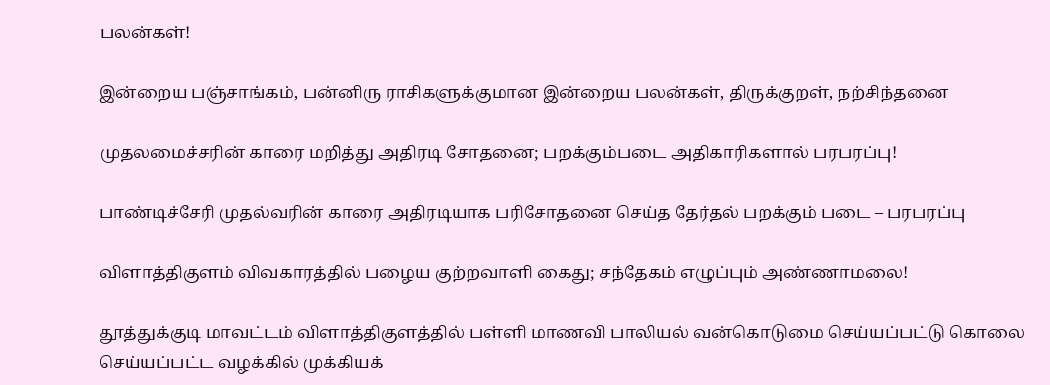பலன்கள்!

இன்றைய பஞ்சாங்கம், பன்னிரு ராசிகளுக்குமான இன்றைய பலன்கள், திருக்குறள், நற்சிந்தனை

முதலமைச்சரின் காரை மறித்து அதிரடி சோதனை; பறக்கும்படை அதிகாரிகளால் பரபரப்பு!

பாண்டிச்சேரி முதல்வரின் காரை அதிரடியாக பரிசோதனை செய்த தேர்தல் பறக்கும் படை – பரபரப்பு

விளாத்திகுளம் விவகாரத்தில் பழைய குற்றவாளி கைது; சந்தேகம் எழுப்பும் அண்ணாமலை!

தூத்துக்குடி மாவட்டம் விளாத்திகுளத்தில் பள்ளி மாணவி பாலியல் வன்கொடுமை செய்யப்பட்டு கொலை செய்யப்பட்ட வழக்கில் முக்கியக்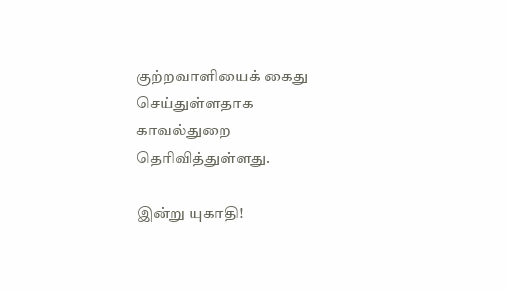குற்றவாளியைக் கைது செய்துள்ளதாக காவல்துறை தெரிவித்துள்ளது.

இன்று யுகாதி!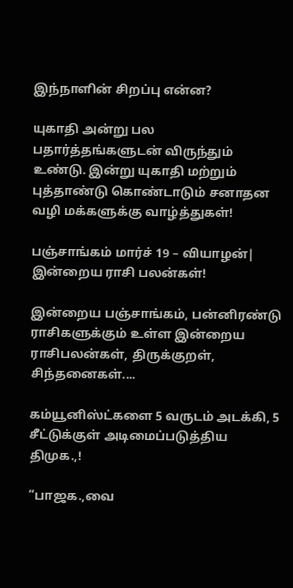இந்நாளின் சிறப்பு என்ன?

யுகாதி அன்று பல பதார்த்தங்களுடன் விருந்தும் உண்டு. இன்று யுகாதி மற்றும் புத்தாண்டு கொண்டாடும் சனாதன வழி மக்களுக்கு வாழ்த்துகள்!

பஞ்சாங்கம் மார்ச் 19 – வியாழன்| இன்றைய ராசி பலன்கள்!

இன்றைய பஞ்சாங்கம், பன்னிரண்டு ராசிகளுக்கும் உள்ள இன்றைய ராசிபலன்கள், திருக்குறள், சிந்தனைகள்....

கம்யூனிஸ்ட்களை 5 வருடம் அடக்கி, 5 சீட்டுக்குள் அடிமைப்படுத்திய திமுக.,!

“பாஜக.,வை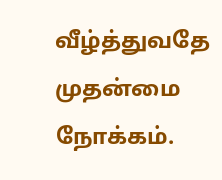வீழ்த்துவதே முதன்மை நோக்கம்.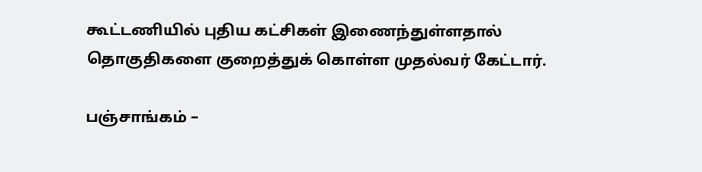கூட்டணியில் புதிய கட்சிகள் இணைந்துள்ளதால் தொகுதிகளை குறைத்துக் கொள்ள முதல்வர் கேட்டார்.

பஞ்சாங்கம் –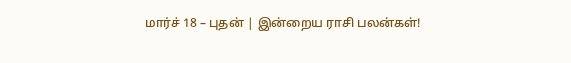மார்ச் 18 – புதன் | இன்றைய ராசி பலன்கள்!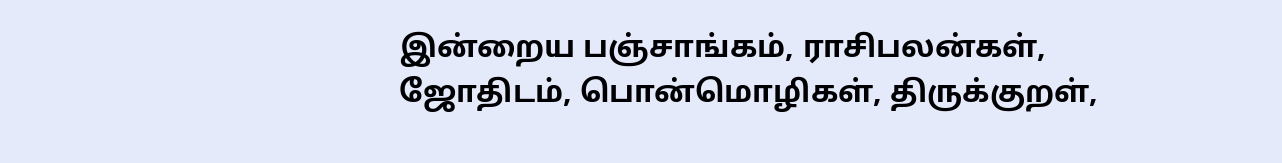இன்றைய பஞ்சாங்கம், ராசிபலன்கள், ஜோதிடம், பொன்மொழிகள், திருக்குறள்,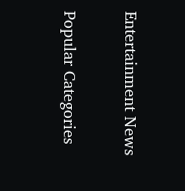Entertainment News

Popular Categories